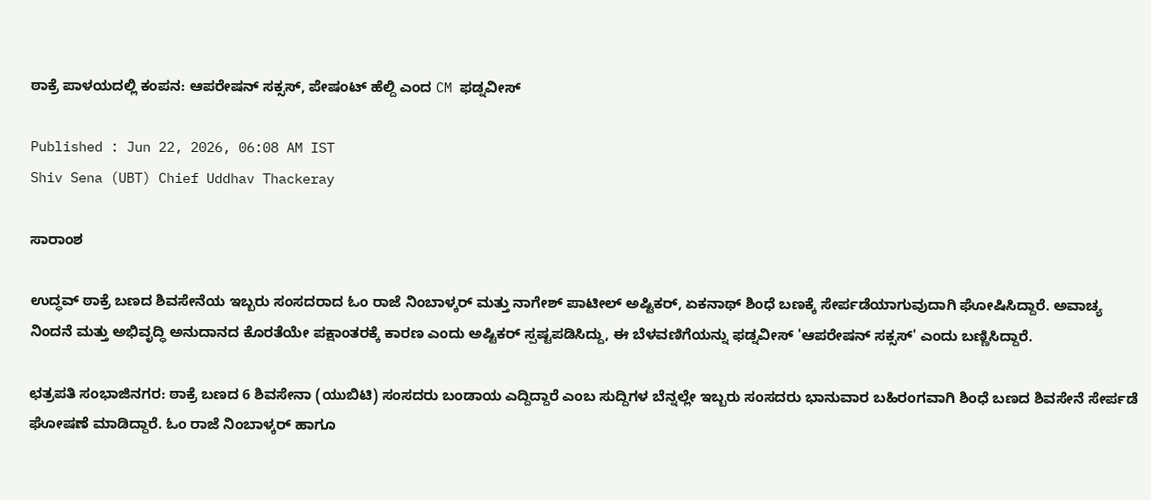ಠಾಕ್ರೆ ಪಾಳಯದಲ್ಲಿ ಕಂಪನ: ಆಪರೇಷನ್‌ ಸಕ್ಸಸ್‌, ಪೇಷಂಟ್‌ ಹೆಲ್ದಿ ಎಂದ CM ಫಡ್ನವೀಸ್‌

Published : Jun 22, 2026, 06:08 AM IST
Shiv Sena (UBT) Chief Uddhav Thackeray

ಸಾರಾಂಶ

ಉದ್ಧವ್ ಠಾಕ್ರೆ ಬಣದ ಶಿವಸೇನೆಯ ಇಬ್ಬರು ಸಂಸದರಾದ ಓಂ ರಾಜೆ ನಿಂಬಾಳ್ಕರ್ ಮತ್ತು ನಾಗೇಶ್ ಪಾಟೀಲ್ ಅಷ್ಟಿಕರ್, ಏಕನಾಥ್ ಶಿಂಧೆ ಬಣಕ್ಕೆ ಸೇರ್ಪಡೆಯಾಗುವುದಾಗಿ ಘೋಷಿಸಿದ್ದಾರೆ. ಅವಾಚ್ಯ ನಿಂದನೆ ಮತ್ತು ಅಭಿವೃದ್ಧಿ ಅನುದಾನದ ಕೊರತೆಯೇ ಪಕ್ಷಾಂತರಕ್ಕೆ ಕಾರಣ ಎಂದು ಅಷ್ಟಿಕರ್ ಸ್ಪಷ್ಟಪಡಿಸಿದ್ದು, ಈ ಬೆಳವಣಿಗೆಯನ್ನು ಫಡ್ನವೀಸ್ 'ಆಪರೇಷನ್ ಸಕ್ಸಸ್' ಎಂದು ಬಣ್ಣಿಸಿದ್ದಾರೆ.

ಛತ್ರಪತಿ ಸಂಭಾಜಿನಗರ: ಠಾಕ್ರೆ ಬಣದ 6 ಶಿವಸೇನಾ (ಯುಬಿಟಿ) ಸಂಸದರು ಬಂಡಾಯ ಎದ್ದಿದ್ದಾರೆ ಎಂಬ ಸುದ್ದಿಗಳ ಬೆನ್ನಲ್ಲೇ ಇಬ್ಬರು ಸಂಸದರು ಭಾನುವಾರ ಬಹಿರಂಗವಾಗಿ ಶಿಂಧೆ ಬಣದ ಶಿವಸೇನೆ ಸೇರ್ಪಡೆ ಘೋಷಣೆ ಮಾಡಿದ್ದಾರೆ. ಓಂ ರಾಜೆ ನಿಂಬಾಳ್ಕರ್‌ ಹಾಗೂ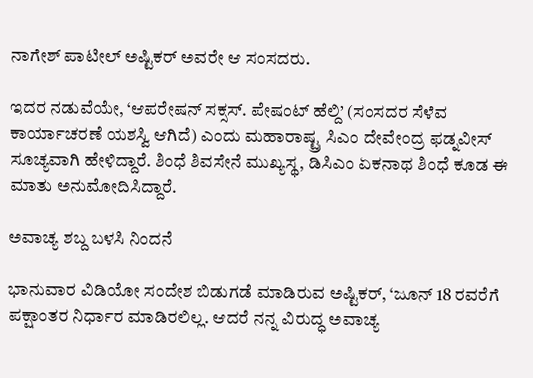ನಾಗೇಶ್ ಪಾಟೀಲ್ ಅಷ್ಟಿಕರ್ ಅವರೇ ಆ ಸಂಸದರು.

ಇದರ ನಡುವೆಯೇ, ‘ಆಪರೇಷನ್‌ ಸಕ್ಸಸ್‌. ಪೇಷಂಟ್‌ ಹೆಲ್ದಿ’ (ಸಂಸದರ ಸೆಳೆವ ಕಾರ್ಯಾಚರಣೆ ಯಶಸ್ವಿ ಆಗಿದೆ) ಎಂದು ಮಹಾರಾಷ್ಟ್ರ ಸಿಎಂ ದೇವೇಂದ್ರ ಫಡ್ನವೀಸ್‌ ಸೂಚ್ಯವಾಗಿ ಹೇಳಿದ್ದಾರೆ. ಶಿಂಧೆ ಶಿವಸೇನೆ ಮುಖ್ಯಸ್ಥ, ಡಿಸಿಎಂ ಏಕನಾಥ ಶಿಂಧೆ ಕೂಡ ಈ ಮಾತು ಅನುಮೋದಿಸಿದ್ದಾರೆ.

ಅವಾಚ್ಯ ಶಬ್ದ ಬಳಸಿ ನಿಂದನೆ

ಭಾನುವಾರ ವಿಡಿಯೋ ಸಂದೇಶ ಬಿಡುಗಡೆ ಮಾಡಿರುವ ಅಷ್ಟಿಕರ್‌, ‘ಜೂನ್ 18 ರವರೆಗೆ ಪಕ್ಷಾಂತರ ನಿರ್ಧಾರ ಮಾಡಿರಲಿಲ್ಲ. ಆದರೆ ನನ್ನ ವಿರುದ್ಧ ಅವಾಚ್ಯ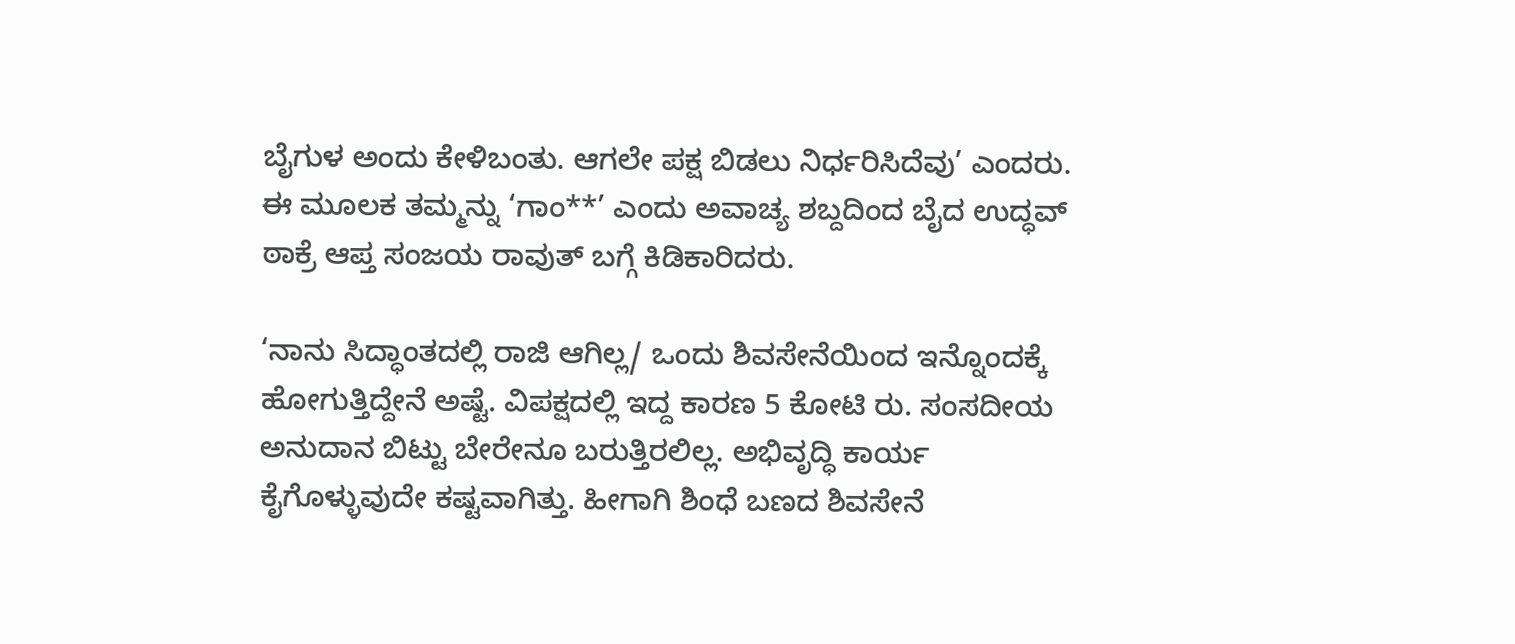ಬೈಗುಳ ಅಂದು ಕೇಳಿಬಂತು. ಆಗಲೇ ಪಕ್ಷ ಬಿಡಲು ನಿರ್ಧರಿಸಿದೆವು’ ಎಂದರು. ಈ ಮೂಲಕ ತಮ್ಮನ್ನು ‘ಗಾಂ**’ ಎಂದು ಅವಾಚ್ಯ ಶಬ್ದದಿಂದ ಬೈದ ಉದ್ಧವ್‌ ಠಾಕ್ರೆ ಆಪ್ತ ಸಂಜಯ ರಾವುತ್‌ ಬಗ್ಗೆ ಕಿಡಿಕಾರಿದರು.

‘ನಾನು ಸಿದ್ಧಾಂತದಲ್ಲಿ ರಾಜಿ ಆಗಿಲ್ಲ/ ಒಂದು ಶಿವಸೇನೆಯಿಂದ ಇನ್ನೊಂದಕ್ಕೆ ಹೋಗುತ್ತಿದ್ದೇನೆ ಅಷ್ಟೆ. ವಿಪಕ್ಷದಲ್ಲಿ ಇದ್ದ ಕಾರಣ 5 ಕೋಟಿ ರು. ಸಂಸದೀಯ ಅನುದಾನ ಬಿಟ್ಟು ಬೇರೇನೂ ಬರುತ್ತಿರಲಿಲ್ಲ. ಅಭಿವೃದ್ಧಿ ಕಾರ್ಯ ಕೈಗೊಳ್ಳುವುದೇ ಕಷ್ಟವಾಗಿತ್ತು. ಹೀಗಾಗಿ ಶಿಂಧೆ ಬಣದ ಶಿವಸೇನೆ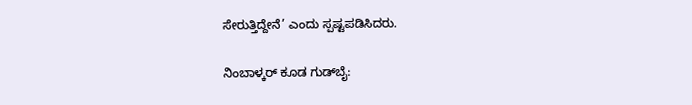ಸೇರುತ್ತಿದ್ದೇನೆ’ ಎಂದು ಸ್ಪಷ್ಟಪಡಿಸಿದರು.

ನಿಂಬಾಳ್ಕರ್‌ ಕೂಡ ಗುಡ್‌ಬೈ: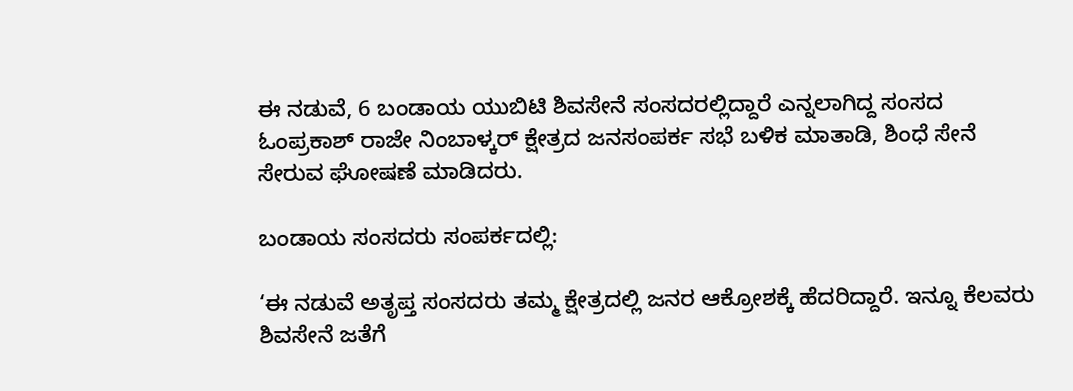ಈ ನಡುವೆ, 6 ಬಂಡಾಯ ಯುಬಿಟಿ ಶಿವಸೇನೆ ಸಂಸದರಲ್ಲಿದ್ದಾರೆ ಎನ್ನಲಾಗಿದ್ದ ಸಂಸದ ಓಂಪ್ರಕಾಶ್ ರಾಜೇ ನಿಂಬಾಳ್ಕರ್ ಕ್ಷೇತ್ರದ ಜನಸಂಪರ್ಕ ಸಭೆ ಬಳಿಕ ಮಾತಾಡಿ, ಶಿಂಧೆ ಸೇನೆ ಸೇರುವ ಘೋಷಣೆ ಮಾಡಿದರು.

ಬಂಡಾಯ ಸಂಸದರು ಸಂಪರ್ಕದಲ್ಲಿ:

‘ಈ ನಡುವೆ ಅತೃಪ್ತ ಸಂಸದರು ತಮ್ಮ ಕ್ಷೇತ್ರದಲ್ಲಿ ಜನರ ಆಕ್ರೋಶಕ್ಕೆ ಹೆದರಿದ್ದಾರೆ. ಇನ್ನೂ ಕೆಲವರು ಶಿವಸೇನೆ ಜತೆಗೆ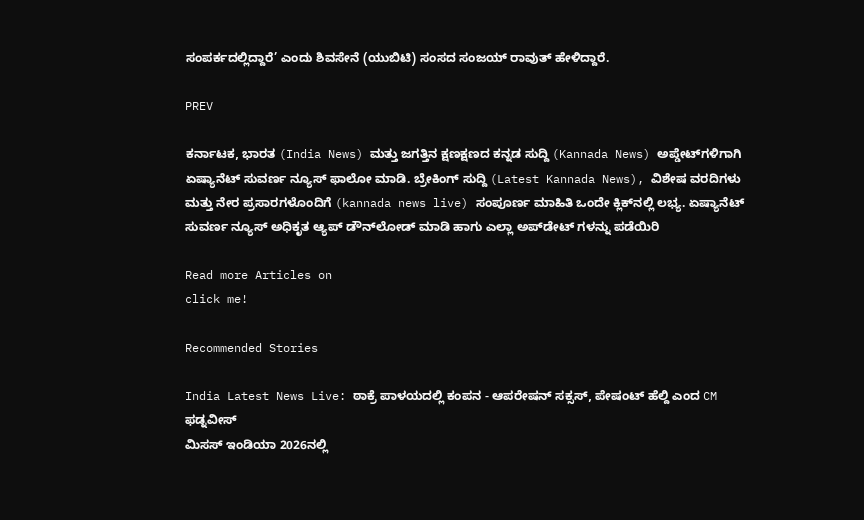ಸಂಪರ್ಕದಲ್ಲಿದ್ದಾರೆ’ ಎಂದು ಶಿವಸೇನೆ (ಯುಬಿಟಿ) ಸಂಸದ ಸಂಜಯ್‌ ರಾವುತ್‌ ಹೇಳಿದ್ದಾರೆ.

PREV

ಕರ್ನಾಟಕ, ಭಾರತ (India News) ಮತ್ತು ಜಗತ್ತಿನ ಕ್ಷಣಕ್ಷಣದ ಕನ್ನಡ ಸುದ್ದಿ (Kannada News) ಅಪ್ಡೇಟ್‌ಗಳಿಗಾಗಿ ಏಷ್ಯಾನೆಟ್ ಸುವರ್ಣ ನ್ಯೂಸ್‌ ಫಾಲೋ ಮಾಡಿ. ಬ್ರೇಕಿಂಗ್ ಸುದ್ದಿ (Latest Kannada News), ವಿಶೇಷ ವರದಿಗಳು ಮತ್ತು ನೇರ ಪ್ರಸಾರಗಳೊಂದಿಗೆ (kannada news live) ಸಂಪೂರ್ಣ ಮಾಹಿತಿ ಒಂದೇ ಕ್ಲಿಕ್‌ನಲ್ಲಿ ಲಭ್ಯ. ಏಷ್ಯಾನೆಟ್ ಸುವರ್ಣ ನ್ಯೂಸ್ ಅಧಿಕೃತ ಆ್ಯಪ್ ಡೌನ್‌ಲೋಡ್ ಮಾಡಿ ಹಾಗು ಎಲ್ಲಾ ಅಪ್‌ಡೇಟ್ ಗಳನ್ನು ಪಡೆಯಿರಿ

Read more Articles on
click me!

Recommended Stories

India Latest News Live: ಠಾಕ್ರೆ ಪಾಳಯದಲ್ಲಿ ಕಂಪನ - ಆಪರೇಷನ್‌ ಸಕ್ಸಸ್‌, ಪೇಷಂಟ್‌ ಹೆಲ್ದಿ ಎಂದ CM ಫಡ್ನವೀಸ್‌
ಮಿಸಸ್ ಇಂಡಿಯಾ 2026ನಲ್ಲಿ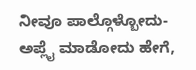ನೀವೂ ಪಾಲ್ಗೊಳ್ಬೋದು- ಅಪ್ಲೈ ಮಾಡೋದು ಹೇಗೆ,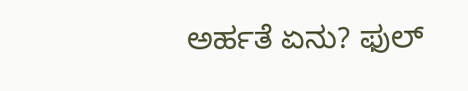ಅರ್ಹತೆ ಏನು? ಫುಲ್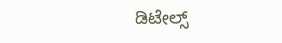ಡಿಟೇಲ್ಸ್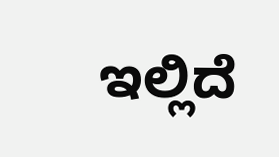ಇಲ್ಲಿದೆ